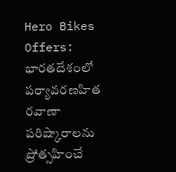Hero Bikes Offers: భారతదేశంలో పర్యావరణహిత రవాణా పరిష్కారాలను ప్రోత్సహించే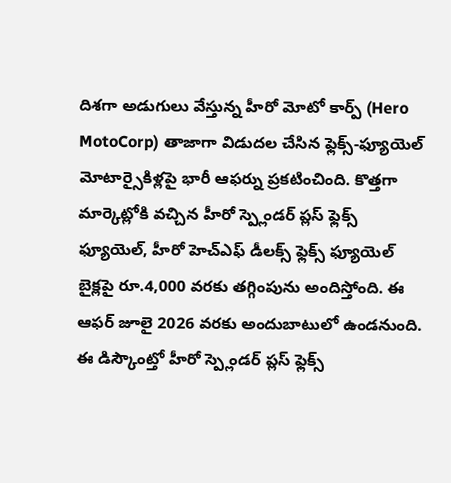దిశగా అడుగులు వేస్తున్న హీరో మోటో కార్ప్ (Hero MotoCorp) తాజాగా విడుదల చేసిన ఫ్లెక్స్-ఫ్యూయెల్ మోటార్సైకిళ్లపై భారీ ఆఫర్ను ప్రకటించింది. కొత్తగా మార్కెట్లోకి వచ్చిన హీరో స్ప్లెండర్ ప్లస్ ఫ్లెక్స్ ఫ్యూయెల్, హీరో హెచ్ఎఫ్ డీలక్స్ ఫ్లెక్స్ ఫ్యూయెల్ బైక్లపై రూ.4,000 వరకు తగ్గింపును అందిస్తోంది. ఈ ఆఫర్ జూలై 2026 వరకు అందుబాటులో ఉండనుంది.
ఈ డిస్కౌంట్తో హీరో స్ప్లెండర్ ప్లస్ ఫ్లెక్స్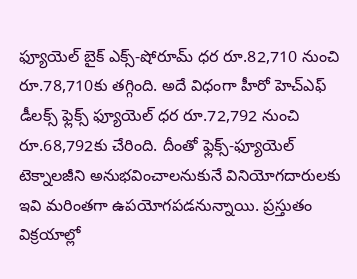ఫ్యూయెల్ బైక్ ఎక్స్-షోరూమ్ ధర రూ.82,710 నుంచి రూ.78,710కు తగ్గింది. అదే విధంగా హీరో హెచ్ఎఫ్ డీలక్స్ ఫ్లెక్స్ ఫ్యూయెల్ ధర రూ.72,792 నుంచి రూ.68,792కు చేరింది. దీంతో ఫ్లెక్స్-ఫ్యూయెల్ టెక్నాలజీని అనుభవించాలనుకునే వినియోగదారులకు ఇవి మరింతగా ఉపయోగపడనున్నాయి. ప్రస్తుతం విక్రయాల్లో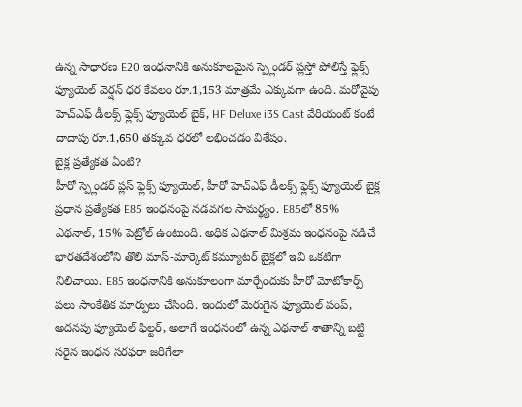ఉన్న సాధారణ E20 ఇంధనానికి అనుకూలమైన స్ప్లెండర్ ప్లస్తో పోలిస్తే ఫ్లెక్స్ ఫ్యూయెల్ వెర్షన్ ధర కేవలం రూ.1,153 మాత్రమే ఎక్కువగా ఉంది. మరోవైపు హెచ్ఎఫ్ డీలక్స్ ఫ్లెక్స్ ఫ్యూయెల్ బైక్, HF Deluxe i3S Cast వేరియంట్ కంటే దాదాపు రూ.1,650 తక్కువ ధరలో లభించడం విశేషం.
బైక్ల ప్రత్యేకత ఏంటి?
హీరో స్ప్లెండర్ ప్లస్ ఫ్లెక్స్ ఫ్యూయెల్, హీరో హెచ్ఎఫ్ డీలక్స్ ఫ్లెక్స్ ఫ్యూయెల్ బైక్ల ప్రధాన ప్రత్యేకత E85 ఇంధనంపై నడవగల సామర్థ్యం. E85లో 85% ఎథనాల్, 15% పెట్రోల్ ఉంటుంది. అధిక ఎథనాల్ మిశ్రమ ఇంధనంపై నడిచే భారతదేశంలోని తొలి మాస్-మార్కెట్ కమ్యూటర్ బైక్లలో ఇవి ఒకటిగా నిలిచాయి. E85 ఇంధనానికి అనుకూలంగా మార్చేందుకు హీరో మోటోకార్ప్ పలు సాంకేతిక మార్పులు చేసింది. ఇందులో మెరుగైన ఫ్యూయెల్ పంప్, అదనపు ఫ్యూయెల్ ఫిల్టర్, అలాగే ఇంధనంలో ఉన్న ఎథనాల్ శాతాన్ని బట్టి సరైన ఇంధన సరఫరా జరిగేలా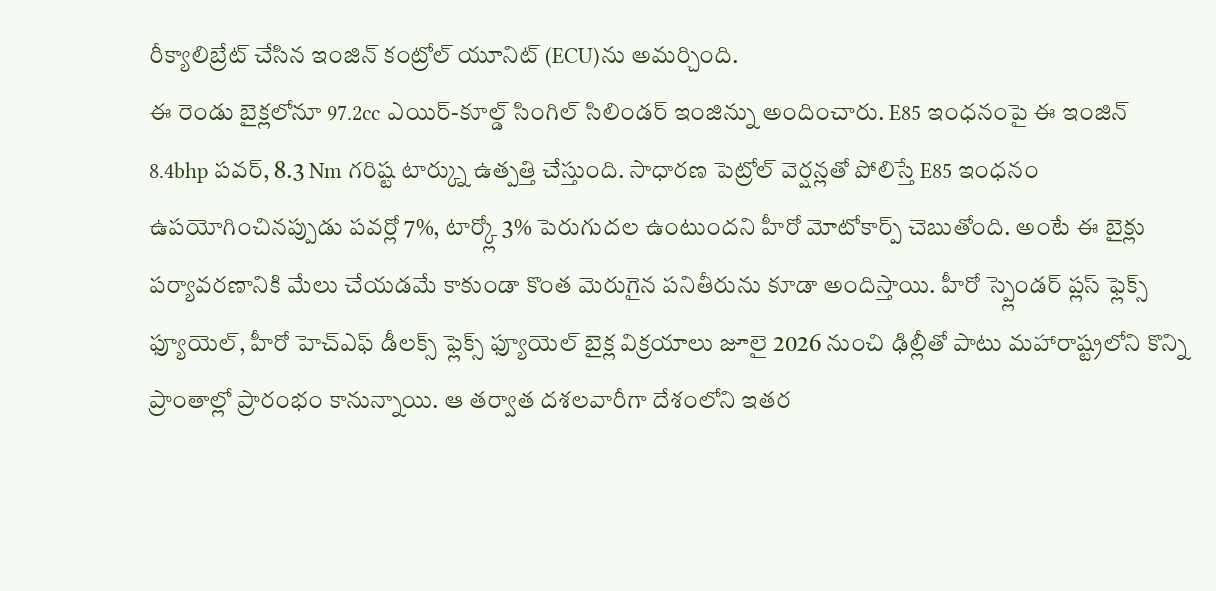రీక్యాలిబ్రేట్ చేసిన ఇంజిన్ కంట్రోల్ యూనిట్ (ECU)ను అమర్చింది.
ఈ రెండు బైక్లలోనూ 97.2cc ఎయిర్-కూల్డ్ సింగిల్ సిలిండర్ ఇంజిన్ను అందించారు. E85 ఇంధనంపై ఈ ఇంజిన్ 8.4bhp పవర్, 8.3 Nm గరిష్ట టార్క్ను ఉత్పత్తి చేస్తుంది. సాధారణ పెట్రోల్ వెర్షన్లతో పోలిస్తే E85 ఇంధనం ఉపయోగించినప్పుడు పవర్లో 7%, టార్క్లో 3% పెరుగుదల ఉంటుందని హీరో మోటోకార్ప్ చెబుతోంది. అంటే ఈ బైక్లు పర్యావరణానికి మేలు చేయడమే కాకుండా కొంత మెరుగైన పనితీరును కూడా అందిస్తాయి. హీరో స్ప్లెండర్ ప్లస్ ఫ్లెక్స్ ఫ్యూయెల్, హీరో హెచ్ఎఫ్ డీలక్స్ ఫ్లెక్స్ ఫ్యూయెల్ బైక్ల విక్రయాలు జూలై 2026 నుంచి ఢిల్లీతో పాటు మహారాష్ట్రలోని కొన్ని ప్రాంతాల్లో ప్రారంభం కానున్నాయి. ఆ తర్వాత దశలవారీగా దేశంలోని ఇతర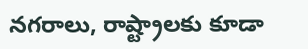నగరాలు, రాష్ట్రాలకు కూడా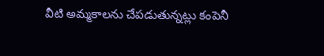వీటి అమ్మకాలను చేపడుతున్నట్లు కంపెనీ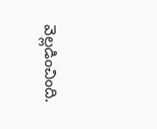వెల్లడించింది.